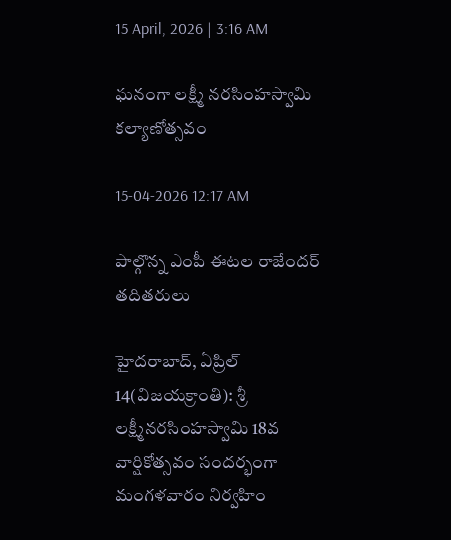15 April, 2026 | 3:16 AM

ఘనంగా లక్ష్మీ నరసింహస్వామి కల్యాణోత్సవం

15-04-2026 12:17 AM

పాల్గొన్న ఎంపీ ఈటల రాజేందర్ తదితరులు

హైదరాబాద్, ఏప్రిల్ 14(విజయక్రాంతి): శ్రీ లక్ష్మీనరసింహస్వామి 18వ వార్షికోత్సవం సందర్భంగా మంగళవారం నిర్వహిం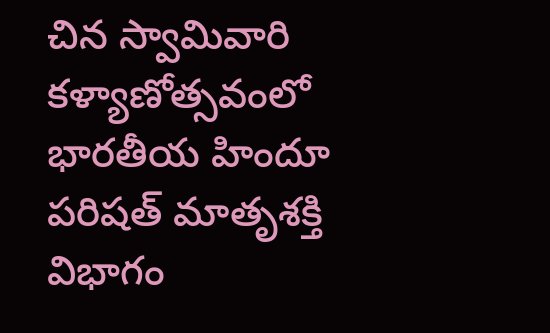చిన స్వామివారి కళ్యాణోత్సవంలో భారతీయ హిందూ పరిషత్ మాతృశక్తి విభాగం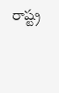రాష్ట్ర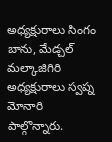అధ్యక్షురాలు సింగం బాను, మేడ్చల్ మల్కాజిగిరి అధ్యక్షురాలు స్వప్న మోనారి పాల్గొన్నారు.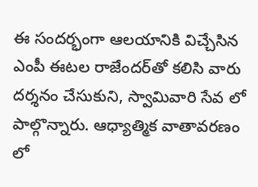ఈ సందర్భంగా ఆలయానికి విచ్చేసిన ఎంపీ ఈటల రాజేందర్‌తో కలిసి వారు దర్శనం చేసుకుని, స్వామివారి సేవ లో పాల్గొన్నారు. ఆధ్యాత్మిక వాతావరణం లో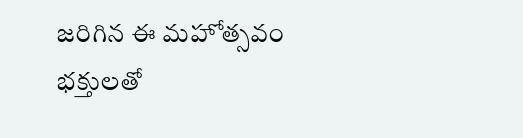జరిగిన ఈ మహోత్సవం భక్తులతో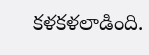కళకళలాడింది.